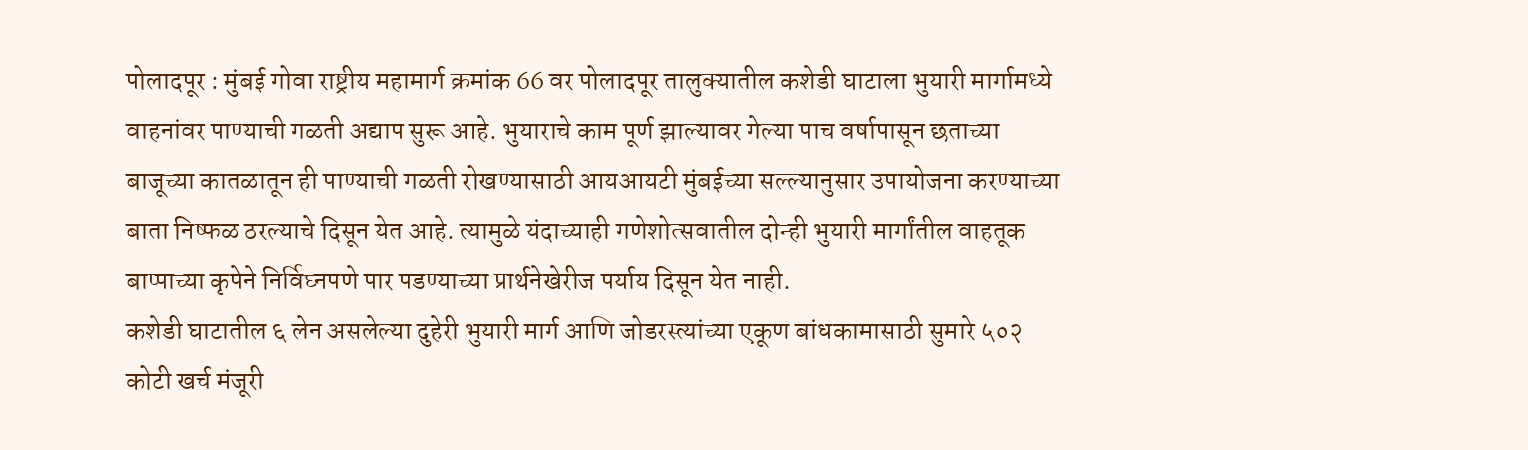पोलादपूर : मुंबई गोवा राष्ट्रीय महामार्ग क्रमांक 66 वर पोलादपूर तालुक्यातील कशेडी घाटाला भुयारी मार्गामध्ये वाहनांवर पाण्याची गळती अद्याप सुरू आहे. भुयाराचे काम पूर्ण झाल्यावर गेल्या पाच वर्षापासून छताच्या बाजूच्या कातळातून ही पाण्याची गळती रोखण्यासाठी आयआयटी मुंबईच्या सल्ल्यानुसार उपायोजना करण्याच्या बाता निष्फळ ठरल्याचे दिसून येत आहे. त्यामुळे यंदाच्याही गणेशोत्सवातील दोन्ही भुयारी मार्गांतील वाहतूक बाप्पाच्या कृपेने निर्विघ्नपणे पार पडण्याच्या प्रार्थनेखेरीज पर्याय दिसून येत नाही.
कशेडी घाटातील ६ लेन असलेल्या दुहेरी भुयारी मार्ग आणि जोडरस्त्यांच्या एकूण बांधकामासाठी सुमारे ५०२ कोटी खर्च मंजूरी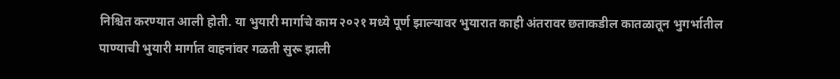निश्चित करण्यात आली होती. या भुयारी मार्गाचे काम २०२१ मध्ये पूर्ण झाल्यावर भुयारात काही अंतरावर छताकडील कातळातून भुगर्भातील पाण्याची भुयारी मार्गात वाहनांवर गळती सुरू झाली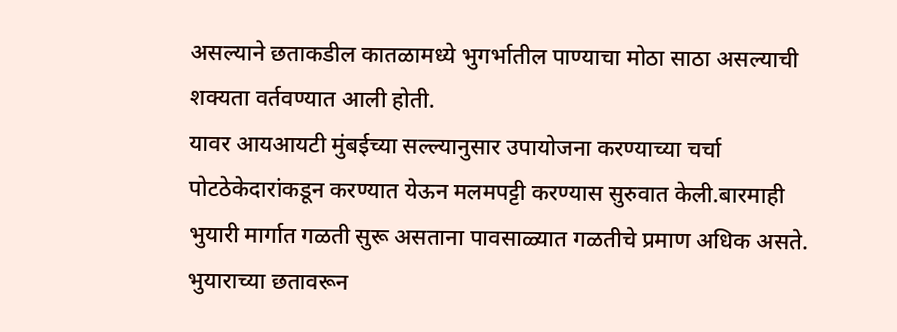असल्याने छताकडील कातळामध्ये भुगर्भातील पाण्याचा मोठा साठा असल्याची शक्यता वर्तवण्यात आली होती.
यावर आयआयटी मुंबईच्या सल्ल्यानुसार उपायोजना करण्याच्या चर्चा पोटठेकेदारांकडून करण्यात येऊन मलमपट्टी करण्यास सुरुवात केली.बारमाही भुयारी मार्गात गळती सुरू असताना पावसाळ्यात गळतीचे प्रमाण अधिक असते. भुयाराच्या छतावरून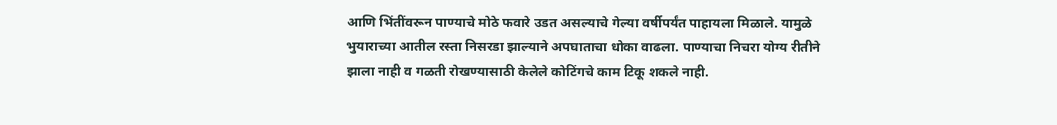आणि भिंतींवरून पाण्याचे मोठे फवारे उडत असल्याचे गेल्या वर्षीपर्यंत पाहायला मिळाले. यामुळे भुयाराच्या आतील रस्ता निसरडा झाल्याने अपघाताचा धोका वाढला. पाण्याचा निचरा योग्य रीतीने झाला नाही व गळती रोखण्यासाठी केलेले कोटिंगचे काम टिकू शकले नाही.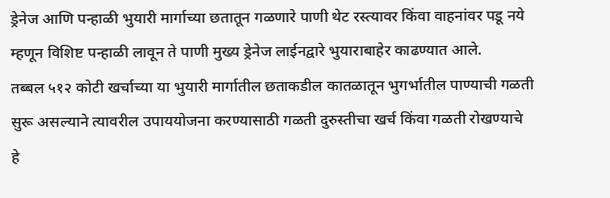ड्रेनेज आणि पन्हाळी भुयारी मार्गाच्या छतातून गळणारे पाणी थेट रस्त्यावर किंवा वाहनांवर पडू नये म्हणून विशिष्ट पन्हाळी लावून ते पाणी मुख्य ड्रेनेज लाईनद्वारे भुयाराबाहेर काढण्यात आले.
तब्बल ५१२ कोटी खर्चाच्या या भुयारी मार्गातील छताकडील कातळातून भुगर्भातील पाण्याची गळती सुरू असल्याने त्यावरील उपाययोजना करण्यासाठी गळती दुरुस्तीचा खर्च किंवा गळती रोखण्याचे हे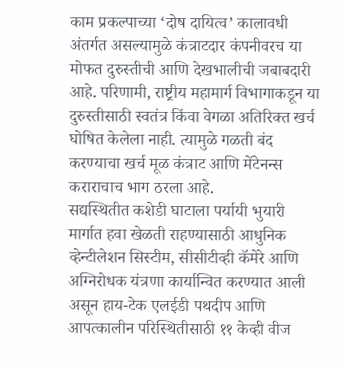काम प्रकल्पाच्या ‘दोष दायित्व’ कालावधी अंतर्गत असल्यामुळे कंत्राटदार कंपनीवरच या मोफत दुरुस्तीची आणि देखभालीची जबाबदारी आहे. परिणामी, राष्ट्रीय महामार्ग विभागाकडून या दुरुस्तीसाठी स्वतंत्र किंवा वेगळा अतिरिक्त खर्च घोषित केलेला नाही. त्यामुळे गळती बंद करण्याचा खर्च मूळ कंत्राट आणि मेंटेनन्स कराराचाच भाग ठरला आहे.
सद्यस्थितीत कशेडी घाटाला पर्यायी भुयारी मार्गात हवा खेळती राहण्यासाठी आधुनिक व्हेन्टीलेशन सिस्टीम, सीसीटीव्ही कॅमेरे आणि अग्निरोधक यंत्रणा कार्यान्वित करण्यात आली असून हाय-टेक एलईडी पथदीप आणि आपत्कालीन परिस्थितीसाठी ११ केव्ही वीज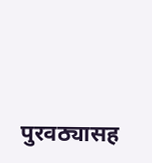पुरवठ्यासह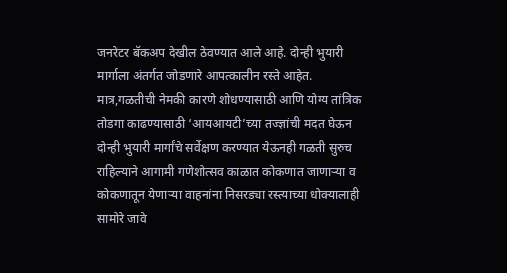जनरेटर बॅकअप देखील ठेवण्यात आले आहे. दोन्ही भुयारी मार्गाला अंतर्गत जोडणारे आपत्कालीन रस्ते आहेत. मात्र,गळतीची नेमकी कारणे शोधण्यासाठी आणि योग्य तांत्रिक तोडगा काढण्यासाठी ‘आयआयटी’च्या तज्ज्ञांची मदत घेऊन दोन्ही भुयारी मार्गांचे सर्वेक्षण करण्यात येऊनही गळती सुरुच राहिल्याने आगामी गणेशोत्सव काळात कोकणात जाणाऱ्या व कोकणातून येणाऱ्या वाहनांना निसरड्या रस्त्याच्या धोक्यालाही सामोरे जावे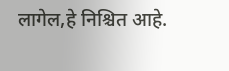लागेल,हे निश्चित आहे.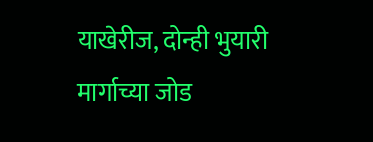याखेरीज, दोन्ही भुयारी मार्गाच्या जोड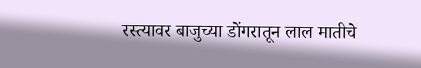रस्त्यावर बाजुच्या डोंगरातून लाल मातीचे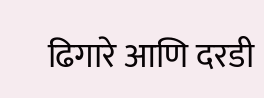ढिगारे आणि दरडी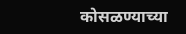कोसळण्याच्या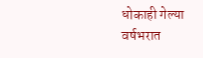धोकाही गेल्या वर्षभरात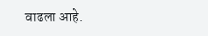वाढला आहे.